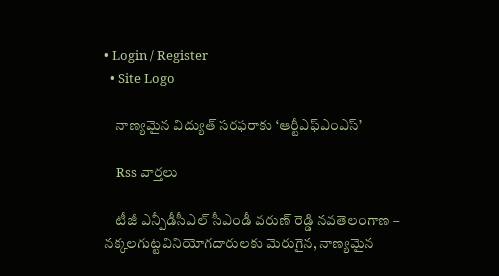• Login / Register
  • Site Logo

    నాణ్యమైన విద్యుత్ సరఫరాకు ‘ఆర్టీఎఫ్ఎంఎస్’

    Rss వార్తలు

    టీజీ ఎన్పీడీసీఎల్‌ సీఎండీ వరుణ్‌ రెడ్డి నవతెలంగాణ – నక్కలగుట్టవినియోగదారులకు మెరుగైన, నాణ్యమైన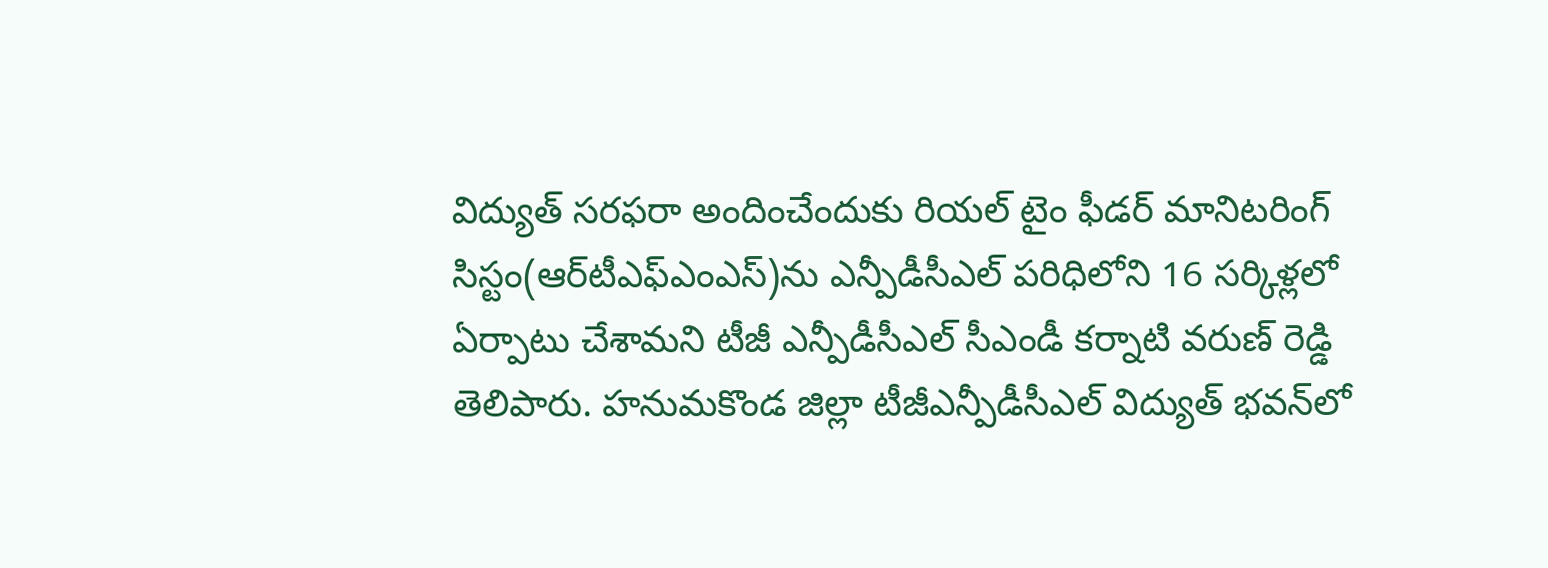విద్యుత్‌ సరఫరా అందించేందుకు రియల్‌ టైం ఫీడర్‌ మానిటరింగ్‌ సిస్టం(ఆర్‌టీఎఫ్‌ఎంఎస్‌)ను ఎన్పీడీసీఎల్‌ పరిధిలోని 16 సర్కిళ్లలో ఏర్పాటు చేశామని టీజీ ఎన్పీడీసీఎల్‌ సీఎండీ కర్నాటి వరుణ్‌ రెడ్డి తెలిపారు. హనుమకొండ జిల్లా టీజీఎన్పీడీసీఎల్‌ విద్యుత్‌ భవన్‌లో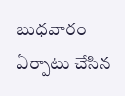బుధవారం ఏర్పాటు చేసిన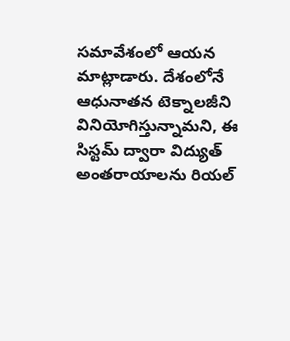సమావేశంలో ఆయన మాట్లాడారు. దేశంలోనే ఆధునాతన టెక్నాలజీని వినియోగిస్తున్నామని, ఈ సిస్టమ్‌ ద్వారా విద్యుత్‌ అంతరాయాలను రియల్‌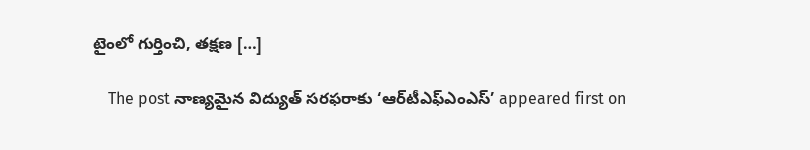టైంలో గుర్తించి, తక్షణ […]

    The post నాణ్యమైన విద్యుత్‌ సరఫరాకు ‘ఆర్‌టీఎఫ్‌ఎంఎస్‌’ appeared first on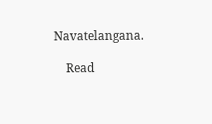Navatelangana.

    Read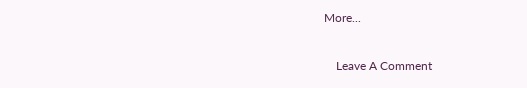More...

    Leave A Comment